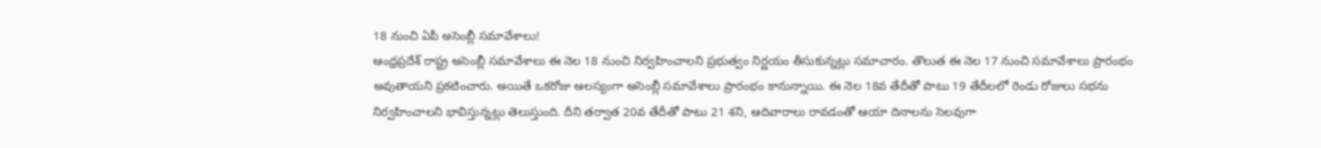18 నుంచి ఏపీ అసెంబ్లీ సమావేశాలు!
ఆంధ్రప్రదేశ్ రాష్ట్ర అసెంబ్లీ సమావేశాలు ఈ నెల 18 నుంచి నిర్వహించాలని ప్రభుత్వం నిర్ణయం తీసుకున్నట్లు సమాచారం. తొలుత ఈ నెల 17 నుంచి సమావేశాలు ప్రారంభం అవుతాయని ప్రకటించారు. అయితే ఒకరోజు ఆలస్యంగా అసెంబ్లీ సమావేశాలు ప్రారంభం కానున్నాయి. ఈ నెల 18వ తేదీతో పాటు 19 తేదీలలో రెండు రోజులు సభను నిర్వహించాలని భావిస్తున్నట్లు తెలుస్తుంది. దీని తర్వాత 20వ తేదీతో పాటు 21 శని, ఆదివారాలు రావడంతో ఆయా దినాలను సెలవుగా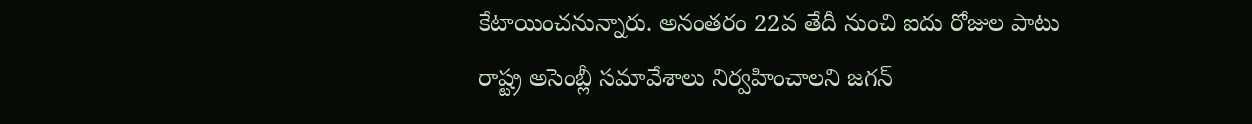కేటాయించనున్నారు. అనంతరం 22వ తేదీ నుంచి ఐదు రోజుల పాటు రాష్ట్ర అసెంబ్లీ సమావేశాలు నిర్వహించాలని జగన్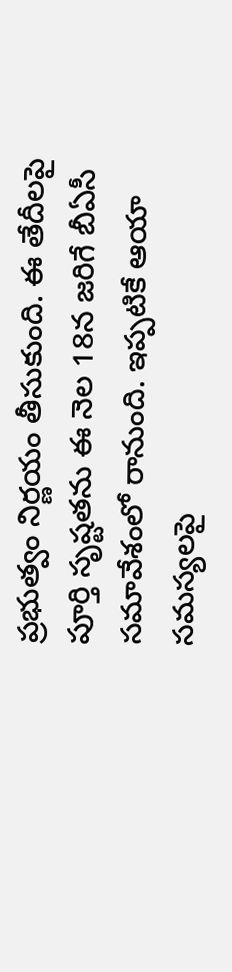ప్రభుత్వం నిర్ణయం తీసుకుంది. ఈ తేదీలపై పూర్తి సృష్టతను ఈ నెల 18న జరిగే బీఏసీ సమావేశంలో రానుంది. ఇప్పటికే ఆయా సమస్యలపై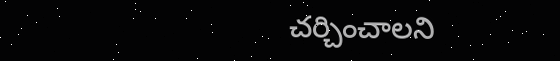చర్చించాలని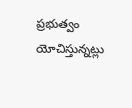ప్రభుత్వం యోచిస్తున్నట్లు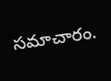సమాచారం.